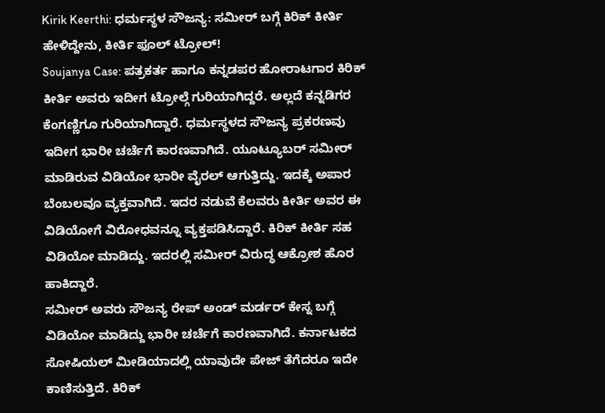Kirik Keerthi: ಧರ್ಮಸ್ಥಳ ಸೌಜನ್ಯ: ಸಮೀರ್ ಬಗ್ಗೆ ಕಿರಿಕ್ ಕೀರ್ತಿ ಹೇಳಿದ್ದೇನು, ಕೀರ್ತಿ ಫೂಲ್ ಟ್ರೋಲ್!
Soujanya Case: ಪತ್ರಕರ್ತ ಹಾಗೂ ಕನ್ನಡಪರ ಹೋರಾಟಗಾರ ಕಿರಿಕ್ ಕೀರ್ತಿ ಅವರು ಇದೀಗ ಟ್ರೋಲ್ಗೆ ಗುರಿಯಾಗಿದ್ದರೆ. ಅಲ್ಲದೆ ಕನ್ನಡಿಗರ ಕೆಂಗಣ್ಣಿಗೂ ಗುರಿಯಾಗಿದ್ದಾರೆ. ಧರ್ಮಸ್ಥಳದ ಸೌಜನ್ಯ ಪ್ರಕರಣವು ಇದೀಗ ಭಾರೀ ಚರ್ಚೆಗೆ ಕಾರಣವಾಗಿದೆ. ಯೂಟ್ಯೂಬರ್ ಸಮೀರ್ ಮಾಡಿರುವ ವಿಡಿಯೋ ಭಾರೀ ವೈರಲ್ ಆಗುತ್ತಿದ್ದು. ಇದಕ್ಕೆ ಅಪಾರ ಬೆಂಬಲವೂ ವ್ಯಕ್ತವಾಗಿದೆ. ಇದರ ನಡುವೆ ಕೆಲವರು ಕೀರ್ತಿ ಅವರ ಈ ವಿಡಿಯೋಗೆ ವಿರೋಧವನ್ನೂ ವ್ಯಕ್ತಪಡಿಸಿದ್ದಾರೆ. ಕಿರಿಕ್ ಕೀರ್ತಿ ಸಹ ವಿಡಿಯೋ ಮಾಡಿದ್ದು. ಇದರಲ್ಲಿ ಸಮೀರ್ ವಿರುದ್ಧ ಆಕ್ರೋಶ ಹೊರ ಹಾಕಿದ್ದಾರೆ.
ಸಮೀರ್ ಅವರು ಸೌಜನ್ಯ ರೇಪ್ ಅಂಡ್ ಮರ್ಡರ್ ಕೇಸ್ನ ಬಗ್ಗೆ ವಿಡಿಯೋ ಮಾಡಿದ್ದು ಭಾರೀ ಚರ್ಚೆಗೆ ಕಾರಣವಾಗಿದೆ. ಕರ್ನಾಟಕದ ಸೋಷಿಯಲ್ ಮೀಡಿಯಾದಲ್ಲಿ ಯಾವುದೇ ಪೇಜ್ ತೆಗೆದರೂ ಇದೇ ಕಾಣಿಸುತ್ತಿದೆ. ಕಿರಿಕ್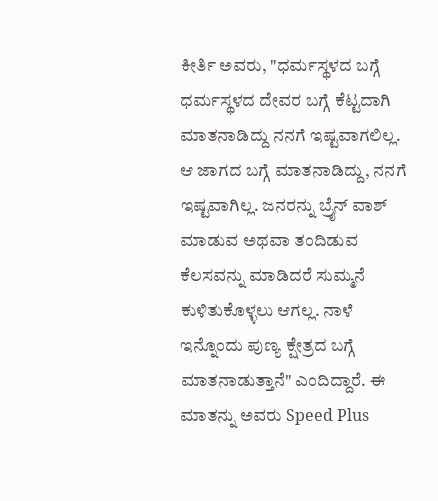ಕೀರ್ತಿ ಅವರು, "ಧರ್ಮಸ್ಥಳದ ಬಗ್ಗೆ ಧರ್ಮಸ್ಥಳದ ದೇವರ ಬಗ್ಗೆ ಕೆಟ್ಟದಾಗಿ ಮಾತನಾಡಿದ್ದು ನನಗೆ ಇಷ್ಟವಾಗಲಿಲ್ಲ. ಆ ಜಾಗದ ಬಗ್ಗೆ ಮಾತನಾಡಿದ್ದು, ನನಗೆ ಇಷ್ಟವಾಗಿಲ್ಲ. ಜನರನ್ನು ಬ್ರೈನ್ ವಾಶ್ ಮಾಡುವ ಅಥವಾ ತಂದಿಡುವ ಕೆಲಸವನ್ನು ಮಾಡಿದರೆ ಸುಮ್ಮನೆ ಕುಳಿತುಕೊಳ್ಳಲು ಆಗಲ್ಲ. ನಾಳೆ ಇನ್ನೊಂದು ಪುಣ್ಯ ಕ್ಷೇತ್ರದ ಬಗ್ಗೆ ಮಾತನಾಡುತ್ತಾನೆ" ಎಂದಿದ್ದಾರೆ. ಈ ಮಾತನ್ನು ಅವರು Speed Plus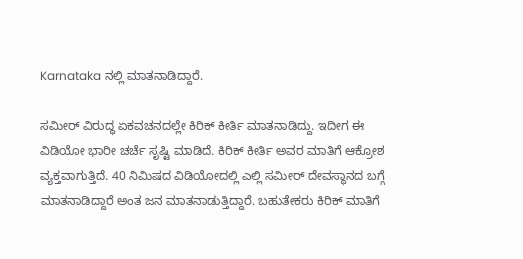Karnataka ನಲ್ಲಿ ಮಾತನಾಡಿದ್ದಾರೆ.

ಸಮೀರ್ ವಿರುದ್ಧ ಏಕವಚನದಲ್ಲೇ ಕಿರಿಕ್ ಕೀರ್ತಿ ಮಾತನಾಡಿದ್ದು. ಇದೀಗ ಈ ವಿಡಿಯೋ ಭಾರೀ ಚರ್ಚೆ ಸೃಷ್ಟಿ ಮಾಡಿದೆ. ಕಿರಿಕ್ ಕೀರ್ತಿ ಅವರ ಮಾತಿಗೆ ಆಕ್ರೋಶ ವ್ಯಕ್ತವಾಗುತ್ತಿದೆ. 40 ನಿಮಿಷದ ವಿಡಿಯೋದಲ್ಲಿ ಎಲ್ಲಿ ಸಮೀರ್ ದೇವಸ್ಥಾನದ ಬಗ್ಗೆ ಮಾತನಾಡಿದ್ದಾರೆ ಅಂತ ಜನ ಮಾತನಾಡುತ್ತಿದ್ದಾರೆ. ಬಹುತೇಕರು ಕಿರಿಕ್ ಮಾತಿಗೆ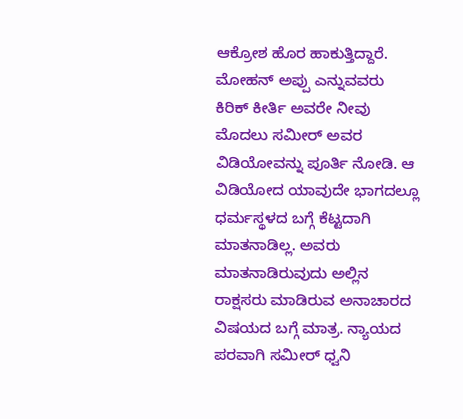ಆಕ್ರೋಶ ಹೊರ ಹಾಕುತ್ತಿದ್ದಾರೆ. ಮೋಹನ್ ಅಪ್ಪು ಎನ್ನುವವರು ಕಿರಿಕ್ ಕೀರ್ತಿ ಅವರೇ ನೀವು ಮೊದಲು ಸಮೀರ್ ಅವರ ವಿಡಿಯೋವನ್ನು ಪೂರ್ತಿ ನೋಡಿ. ಆ ವಿಡಿಯೋದ ಯಾವುದೇ ಭಾಗದಲ್ಲೂ ಧರ್ಮಸ್ಥಳದ ಬಗ್ಗೆ ಕೆಟ್ಟದಾಗಿ ಮಾತನಾಡಿಲ್ಲ. ಅವರು ಮಾತನಾಡಿರುವುದು ಅಲ್ಲಿನ ರಾಕ್ಷಸರು ಮಾಡಿರುವ ಅನಾಚಾರದ ವಿಷಯದ ಬಗ್ಗೆ ಮಾತ್ರ. ನ್ಯಾಯದ ಪರವಾಗಿ ಸಮೀರ್ ಧ್ವನಿ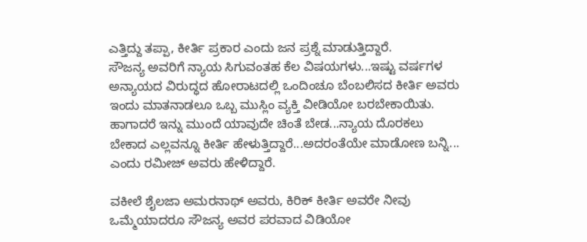ಎತ್ತಿದ್ದು ತಪ್ಪಾ, ಕೀರ್ತಿ ಪ್ರಕಾರ ಎಂದು ಜನ ಪ್ರಶ್ನೆ ಮಾಡುತ್ತಿದ್ದಾರೆ.
ಸೌಜನ್ಯ ಅವರಿಗೆ ನ್ಯಾಯ ಸಿಗುವಂತಹ ಕೆಲ ವಿಷಯಗಳು...ಇಷ್ಟು ವರ್ಷಗಳ ಅನ್ಯಾಯದ ವಿರುದ್ಧದ ಹೋರಾಟದಲ್ಲಿ ಒಂದಿಂಚೂ ಬೆಂಬಲಿಸದ ಕೀರ್ತಿ ಅವರು ಇಂದು ಮಾತನಾಡಲೂ ಒಬ್ಬ ಮುಸ್ಲಿಂ ವ್ಯಕ್ತಿ ವೀಡಿಯೋ ಬರಬೇಕಾಯಿತು. ಹಾಗಾದರೆ ಇನ್ನು ಮುಂದೆ ಯಾವುದೇ ಚಿಂತೆ ಬೇಡ...ನ್ಯಾಯ ದೊರಕಲು ಬೇಕಾದ ಎಲ್ಲವನ್ನೂ ಕೀರ್ತಿ ಹೇಳುತ್ತಿದ್ದಾರೆ...ಅದರಂತೆಯೇ ಮಾಡೋಣ ಬನ್ನಿ... ಎಂದು ರಮೀಜ್ ಅವರು ಹೇಳಿದ್ದಾರೆ.

ವಕೀಲೆ ಶೈಲಜಾ ಅಮರನಾಥ್ ಅವರು, ಕಿರಿಕ್ ಕೀರ್ತಿ ಅವರೇ ನೀವು ಒಮ್ಮೆಯಾದರೂ ಸೌಜನ್ಯ ಅವರ ಪರವಾದ ವಿಡಿಯೋ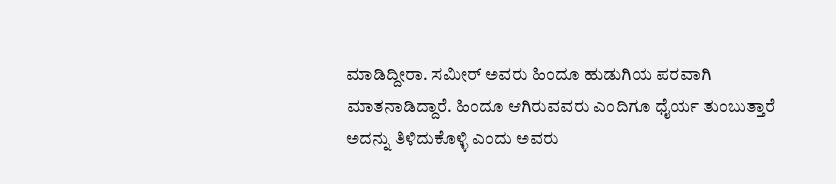ಮಾಡಿದ್ದೀರಾ. ಸಮೀರ್ ಅವರು ಹಿಂದೂ ಹುಡುಗಿಯ ಪರವಾಗಿ ಮಾತನಾಡಿದ್ದಾರೆ. ಹಿಂದೂ ಆಗಿರುವವರು ಎಂದಿಗೂ ಧೈರ್ಯ ತುಂಬುತ್ತಾರೆ ಅದನ್ನು ತಿಳಿದುಕೊಳ್ಳಿ ಎಂದು ಅವರು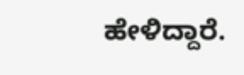ಹೇಳಿದ್ದಾರೆ.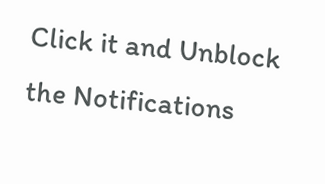Click it and Unblock the Notifications